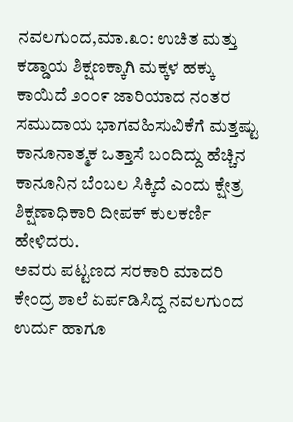ನವಲಗುಂದ,ಮಾ.೩೦: ಉಚಿತ ಮತ್ತು ಕಡ್ಡಾಯ ಶಿಕ್ಷಣಕ್ಕಾಗಿ ಮಕ್ಕಳ ಹಕ್ಕು ಕಾಯಿದೆ ೨೦೦೯ ಜಾರಿಯಾದ ನಂತರ ಸಮುದಾಯ ಭಾಗವಹಿಸುವಿಕೆಗೆ ಮತ್ತಷ್ಟು ಕಾನೂನಾತ್ಮಕ ಒತ್ತಾಸೆ ಬಂದಿದ್ದು ಹೆಚ್ಚಿನ ಕಾನೂನಿನ ಬೆಂಬಲ ಸಿಕ್ಕಿದೆ ಎಂದು ಕ್ಷೇತ್ರ ಶಿಕ್ಷಣಾಧಿಕಾರಿ ದೀಪಕ್ ಕುಲಕರ್ಣಿ ಹೇಳಿದರು.
ಅವರು ಪಟ್ಟಣದ ಸರಕಾರಿ ಮಾದರಿ ಕೇಂದ್ರ ಶಾಲೆ ಏರ್ಪಡಿಸಿದ್ದ ನವಲಗುಂದ ಉರ್ದು ಹಾಗೂ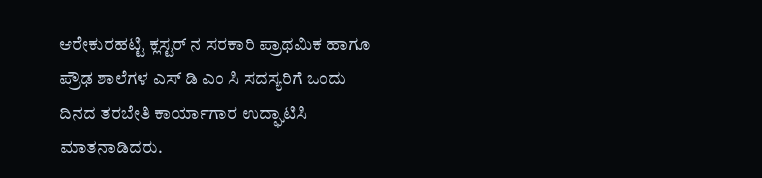ಆರೇಕುರಹಟ್ಟಿ ಕ್ಲಸ್ಟರ್ ನ ಸರಕಾರಿ ಪ್ರಾಥಮಿಕ ಹಾಗೂ ಪ್ರೌಢ ಶಾಲೆಗಳ ಎಸ್ ಡಿ ಎಂ ಸಿ ಸದಸ್ಯರಿಗೆ ಒಂದು ದಿನದ ತರಬೇತಿ ಕಾರ್ಯಾಗಾರ ಉದ್ಘಾಟಿಸಿ ಮಾತನಾಡಿದರು.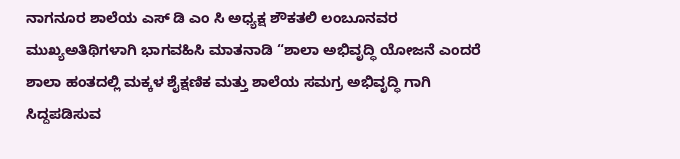ನಾಗನೂರ ಶಾಲೆಯ ಎಸ್ ಡಿ ಎಂ ಸಿ ಅಧ್ಯಕ್ಷ ಶೌಕತಲಿ ಲಂಬೂನವರ ಮುಖ್ಯಅತಿಥಿಗಳಾಗಿ ಭಾಗವಹಿಸಿ ಮಾತನಾಡಿ “ಶಾಲಾ ಅಭಿವೃದ್ಧಿ ಯೋಜನೆ ಎಂದರೆ ಶಾಲಾ ಹಂತದಲ್ಲಿ ಮಕ್ಕಳ ಶೈಕ್ಷಣಿಕ ಮತ್ತು ಶಾಲೆಯ ಸಮಗ್ರ ಅಭಿವೃದ್ಧಿ ಗಾಗಿ ಸಿದ್ದಪಡಿಸುವ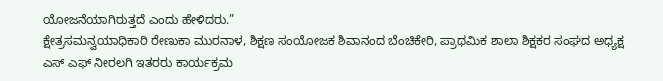ಯೋಜನೆಯಾಗಿರುತ್ತದೆ ಎಂದು ಹೇಳಿದರು.”
ಕ್ಷೇತ್ರಸಮನ್ವಯಾಧಿಕಾರಿ ರೇಣುಕಾ ಮುರನಾಳ, ಶಿಕ್ಷಣ ಸಂಯೋಜಕ ಶಿವಾನಂದ ಬೆಂಚಿಕೇರಿ, ಪ್ರಾಥಮಿಕ ಶಾಲಾ ಶಿಕ್ಷಕರ ಸಂಘದ ಅಧ್ಯಕ್ಷ ಎಸ್ ಎಫ್ ನೀರಲಗಿ ಇತರರು ಕಾರ್ಯಕ್ರಮ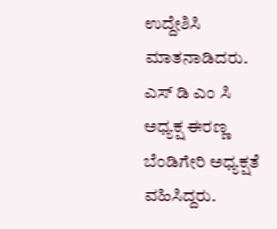ಉದ್ದೇಶಿಸಿ ಮಾತನಾಡಿದರು. ಎಸ್ ಡಿ ಎಂ ಸಿ ಅಧ್ಯಕ್ಷ ಈರಣ್ಣ ಬೆಂಡಿಗೇರಿ ಅಧ್ಯಕ್ಷತೆ ವಹಿಸಿದ್ದರು.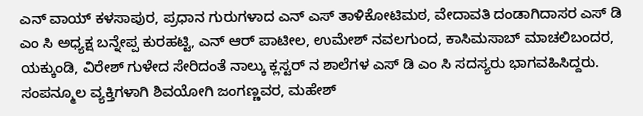ಎನ್ ವಾಯ್ ಕಳಸಾಪುರ, ಪ್ರಧಾನ ಗುರುಗಳಾದ ಎನ್ ಎಸ್ ತಾಳಿಕೋಟಿಮಠ, ವೇದಾವತಿ ದಂಡಾಗಿದಾಸರ ಎಸ್ ಡಿ ಎಂ ಸಿ ಅಧ್ಯಕ್ಷ ಬನ್ನೇಪ್ಪ ಕುರಹಟ್ಟಿ, ಎನ್ ಆರ್ ಪಾಟೀಲ, ಉಮೇಶ್ ನವಲಗುಂದ, ಕಾಸಿಮಸಾಬ್ ಮಾಚಲಿಬಂದರ, ಯಕ್ಕುಂಡಿ, ವಿರೇಶ್ ಗುಳೇದ ಸೇರಿದಂತೆ ನಾಲ್ಕು ಕ್ಲಸ್ಟರ್ ನ ಶಾಲೆಗಳ ಎಸ್ ಡಿ ಎಂ ಸಿ ಸದಸ್ಯರು ಭಾಗವಹಿಸಿದ್ದರು. ಸಂಪನ್ಮೂಲ ವ್ಯಕ್ತಿಗಳಾಗಿ ಶಿವಯೋಗಿ ಜಂಗಣ್ಣವರ, ಮಹೇಶ್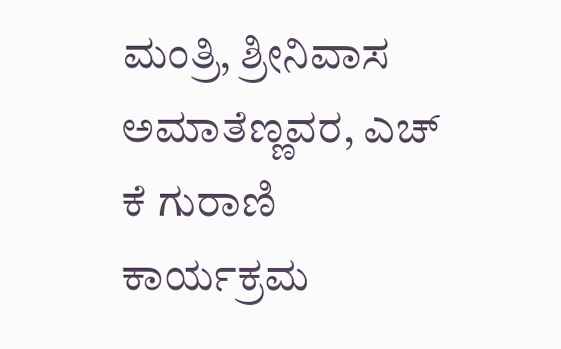ಮಂತ್ರಿ, ಶ್ರೀನಿವಾಸ ಅಮಾತೆಣ್ಣವರ, ಎಚ್ ಕೆ ಗುರಾಣಿ ಕಾರ್ಯಕ್ರಮ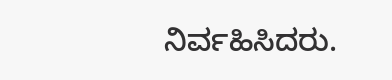ನಿರ್ವಹಿಸಿದರು.